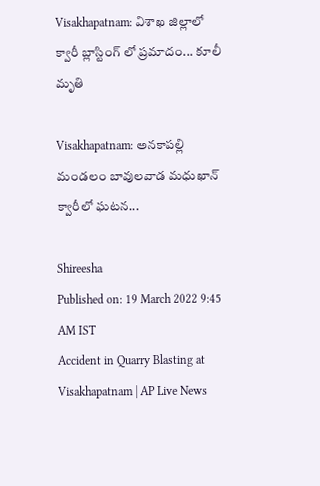Visakhapatnam: విశాఖ జిల్లాలో క్వారీ బ్లాస్టింగ్ లో ప్రమాదం... కూలీ మృతి

Visakhapatnam: అనకాపల్లి మండలం బావులవాడ మధుఖాన్ క్వారీలో ఘటన...

Shireesha
Published on: 19 March 2022 9:45 AM IST
Accident in Quarry Blasting at Visakhapatnam | AP Live News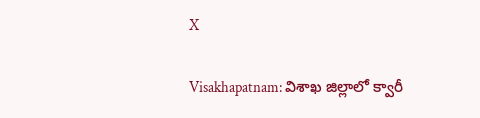X

Visakhapatnam: విశాఖ జిల్లాలో క్వారీ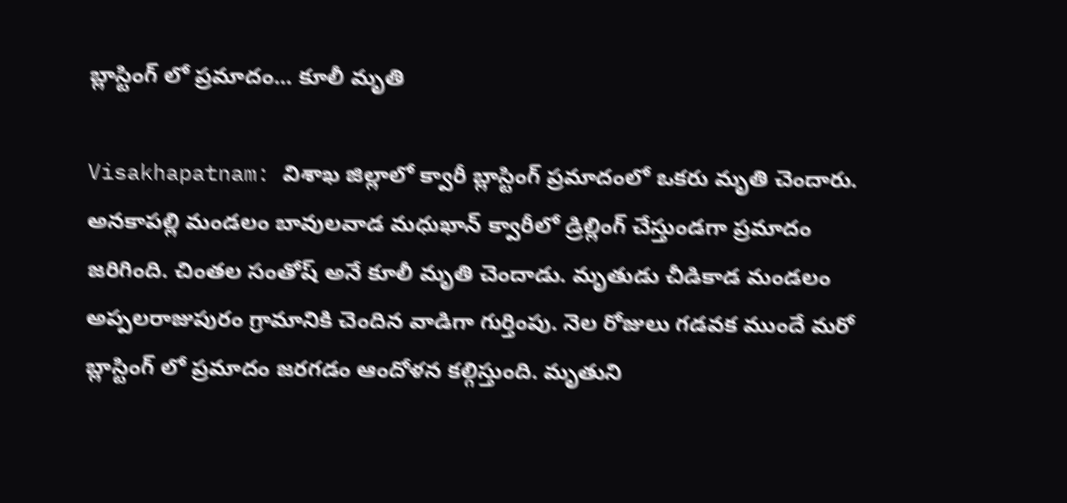బ్లాస్టింగ్ లో ప్రమాదం... కూలీ మృతి

Visakhapatnam: విశాఖ జిల్లాలో క్వారీ బ్లాస్టింగ్ ప్రమాదంలో ఒకరు మృతి చెందారు. అనకాపల్లి మండలం బావులవాడ మధుఖాన్ క్వారీలో డ్రిల్లింగ్ చేస్తుండగా ప్రమాదం జరిగింది. చింతల సంతోష్ అనే కూలీ మృతి చెందాడు. మృతుడు చీడికాడ మండలం అప్పలరాజుపురం గ్రామానికి చెందిన వాడిగా గుర్తింపు. నెల రోజులు గడవక ముందే మరో బ్లాస్టింగ్ లో ప్రమాదం జరగడం ఆందోళన కల్గిస్తుంది. మృతుని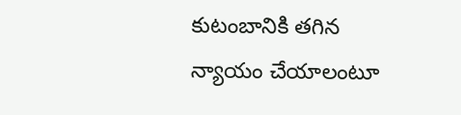కుటంబానికి తగిన న్యాయం చేయాలంటూ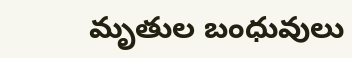మృతుల బంధువులు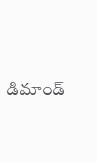డిమాండ్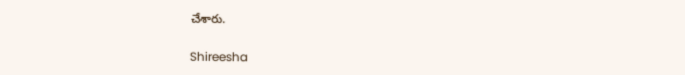చేశారు.

Shireesha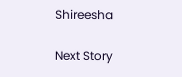Shireesha

Next Story